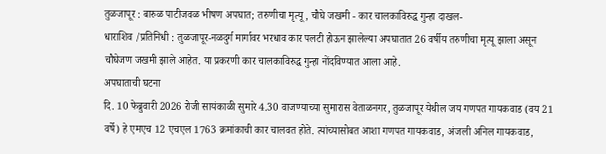तुळजापूर : बारुळ पाटीजवळ भीषण अपघात; तरुणीचा मृत्यू, चौघे जखमी - कार चालकाविरुद्ध गुन्हा दाखल-
धाराशिव /प्रतिनिधी : तुळजापूर-नळदुर्ग मार्गावर भरधाव कार पलटी होऊन झालेल्या अपघातात 26 वर्षीय तरुणीचा मृत्यू झाला असून चौघेजण जखमी झाले आहेत. या प्रकरणी कार चालकाविरुद्ध गुन्हा नोंदविण्यात आला आहे.
अपघाताची घटना
दि. 10 फेब्रुवारी 2026 रोजी सायंकाळी सुमारे 4.30 वाजण्याच्या सुमारास वेताळनगर, तुळजापूर येथील जय गणपत गायकवाड (वय 21 वर्षे) हे एमएच 12 एचएल 1763 क्रमांकाची कार चालवत होते. त्यांच्यासोबत आशा गणपत गायकवाड, अंजली अनिल गायकवाड,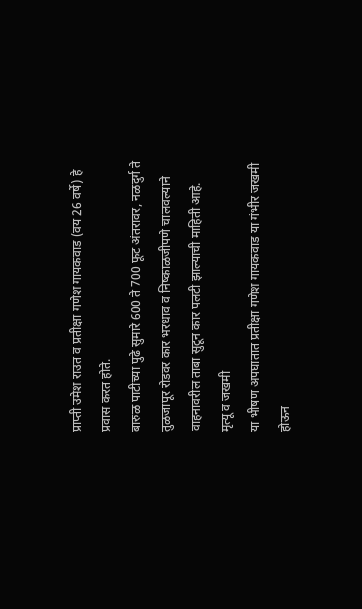प्राप्ती उमेश राउत व प्रतीक्षा गणेश गायकवाड (वय 26 वर्षे) हे प्रवास करत होते.
बारुळ पाटीच्या पुढे सुमारे 600 ते 700 फूट अंतरावर, नळदुर्ग ते तुळजापूर रोडवर कार भरधाव व निष्काळजीपणे चालवल्याने वाहनावरील ताबा सुटून कार पलटी झाल्याची माहिती आहे.
मृत्यू व जखमी
या भीषण अपघातात प्रतीक्षा गणेश गायकवाड या गंभीर जखमी होऊन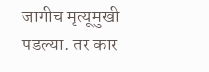जागीच मृत्यूमुखी पडल्या. तर कार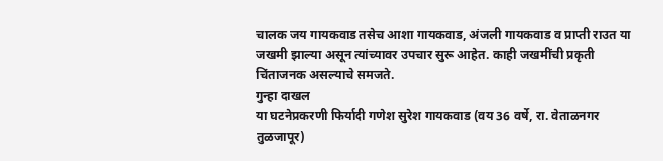चालक जय गायकवाड तसेच आशा गायकवाड, अंजली गायकवाड व प्राप्ती राउत या जखमी झाल्या असून त्यांच्यावर उपचार सुरू आहेत. काही जखमींची प्रकृती चिंताजनक असल्याचे समजते.
गुन्हा दाखल
या घटनेप्रकरणी फिर्यादी गणेश सुरेश गायकवाड (वय 36 वर्षे, रा. वेताळनगर तुळजापूर)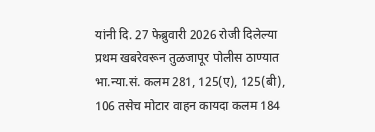यांनी दि. 27 फेब्रुवारी 2026 रोजी दिलेल्या प्रथम खबरेवरून तुळजापूर पोलीस ठाण्यात भा.न्या.सं. कलम 281, 125(ए), 125(बी), 106 तसेच मोटार वाहन कायदा कलम 184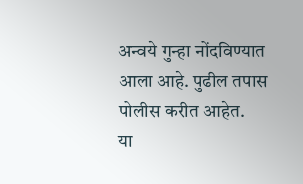अन्वये गुन्हा नोंदविण्यात आला आहे. पुढील तपास पोलीस करीत आहेत.
या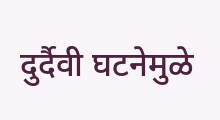दुर्दैवी घटनेमुळे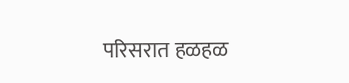परिसरात हळहळ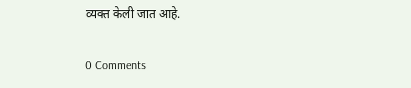व्यक्त केली जात आहे.

0 Comments